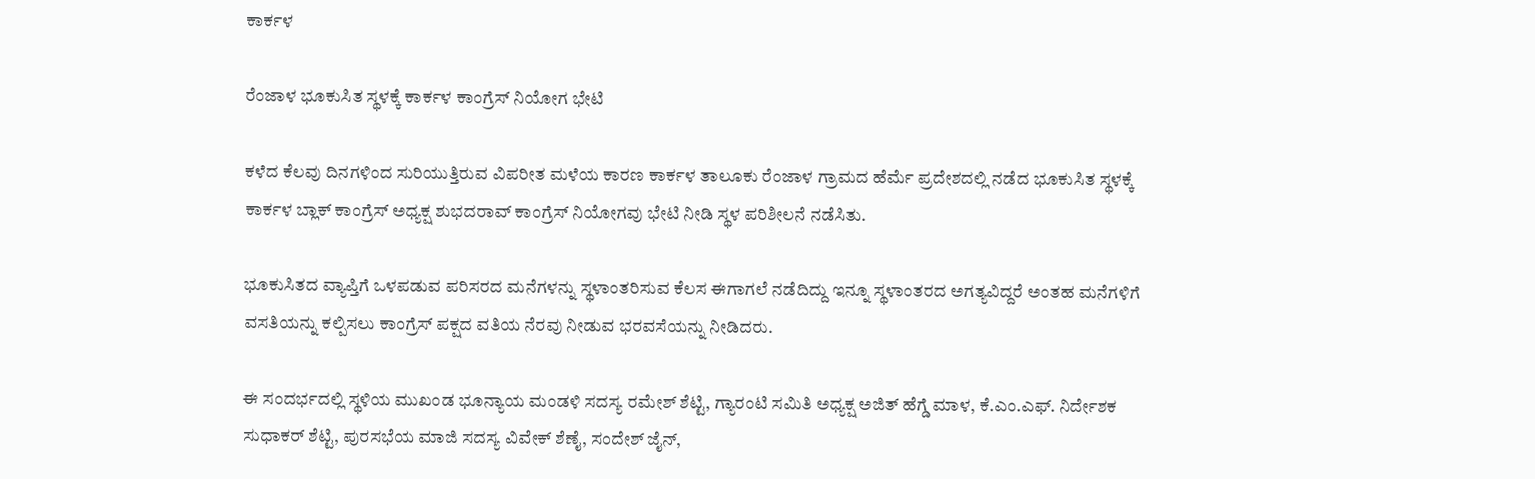ಕಾರ್ಕಳ

ರೆಂಜಾಳ ಭೂಕುಸಿತ ಸ್ಥಳಕ್ಕೆ ಕಾರ್ಕಳ ಕಾಂಗ್ರೆಸ್ ನಿಯೋಗ ಭೇಟಿ

ಕಳೆದ ಕೆಲವು ದಿನಗಳಿಂದ ಸುರಿಯುತ್ತಿರುವ ವಿಪರೀತ ಮಳೆಯ ಕಾರಣ ಕಾರ್ಕಳ ತಾಲೂಕು ರೆಂಜಾಳ ಗ್ರಾಮದ ಹೆರ್ಮೆ ಪ್ರದೇಶದಲ್ಲಿ ನಡೆದ ಭೂಕುಸಿತ ಸ್ಥಳಕ್ಕೆ ಕಾರ್ಕಳ ಬ್ಲಾಕ್ ಕಾಂಗ್ರೆಸ್ ಅಧ್ಯಕ್ಷ ಶುಭದರಾವ್ ಕಾಂಗ್ರೆಸ್ ನಿಯೋಗವು ಭೇಟಿ ನೀಡಿ ಸ್ಥಳ ಪರಿಶೀಲನೆ ನಡೆಸಿತು.

ಭೂಕುಸಿತದ ವ್ಯಾಪ್ತಿಗೆ ಒಳಪಡುವ ಪರಿಸರದ ಮನೆಗಳನ್ನು ಸ್ಥಳಾಂತರಿಸುವ ಕೆಲಸ ಈಗಾಗಲೆ ನಡೆದಿದ್ದು ಇನ್ನೂ ಸ್ಥಳಾಂತರದ ಅಗತ್ಯವಿದ್ದರೆ ಅಂತಹ ಮನೆಗಳಿಗೆ ವಸತಿಯನ್ನು ಕಲ್ಪಿಸಲು ಕಾಂಗ್ರೆಸ್ ಪಕ್ಷದ ವತಿಯ ನೆರವು ನೀಡುವ ಭರವಸೆಯನ್ನು ನೀಡಿದರು.

ಈ ಸಂದರ್ಭದಲ್ಲಿ ಸ್ಥಳಿಯ ಮುಖಂಡ ಭೂ‌ನ್ಯಾಯ ಮಂಡಳಿ ಸದಸ್ಯ ರಮೇಶ್ ಶೆಟ್ಟಿ, ಗ್ಯಾರಂಟಿ ಸಮಿತಿ ಅಧ್ಯಕ್ಷ ಅಜಿತ್ ಹೆಗ್ಡೆ ಮಾಳ, ಕೆ.ಎಂ.ಎಫ್. ನಿರ್ದೇಶಕ ಸುಧಾಕರ್ ಶೆಟ್ಟಿ, ಪುರಸಭೆಯ ಮಾಜಿ ಸದಸ್ಯ ವಿವೇಕ್ ಶೆಣೈ, ಸಂದೇಶ್ ಜೈನ್,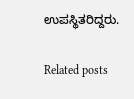ಉಪಸ್ಥಿತರಿದ್ದರು.

Related posts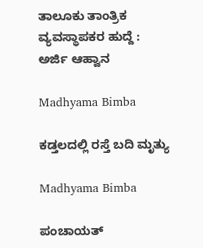ತಾಲೂಕು ತಾಂತ್ರಿಕ ವ್ಯವಸ್ಥಾಪಕರ ಹುದ್ದೆ : ಅರ್ಜಿ ಆಹ್ವಾನ

Madhyama Bimba

ಕಡ್ತಲದಲ್ಲಿ ರಸ್ತೆ ಬದಿ ಮೃತ್ಯು

Madhyama Bimba

ಪಂಚಾಯತ್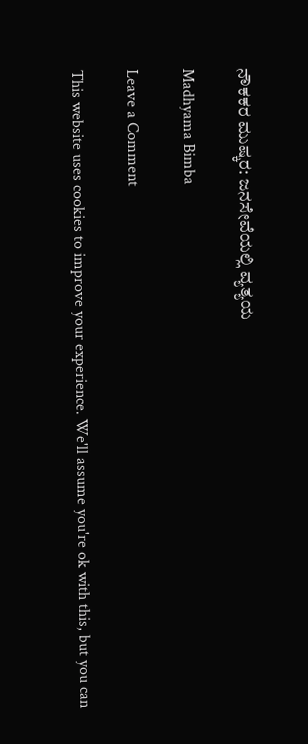ನೌಕಕರ ಮುಷ್ಕರ: ಜನಸೇವೆಯಲ್ಲಿ ವ್ಯತ್ಯಯ

Madhyama Bimba

Leave a Comment

This website uses cookies to improve your experience. We'll assume you're ok with this, but you can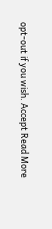opt-out if you wish. Accept Read More